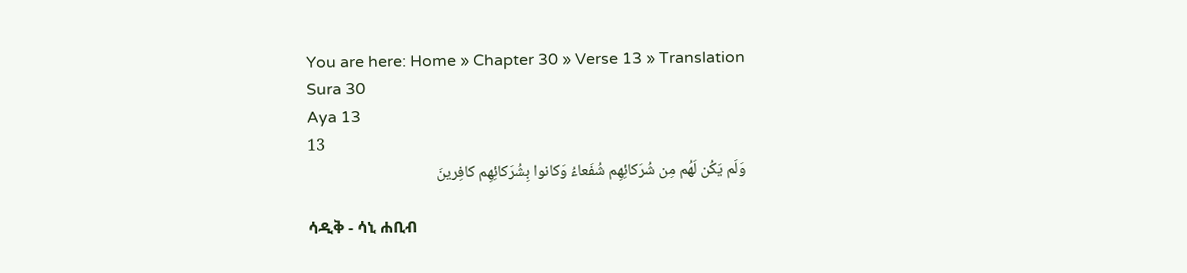You are here: Home » Chapter 30 » Verse 13 » Translation
Sura 30
Aya 13
13
وَلَم يَكُن لَهُم مِن شُرَكائِهِم شُفَعاءُ وَكانوا بِشُرَكائِهِم كافِرينَ

ሳዲቅ - ሳኒ ሐቢብ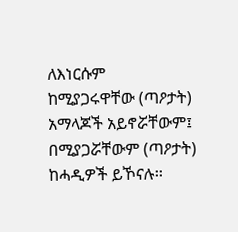ለእነርሱም ከሚያጋሩዋቸው (ጣዖታት) አማላጆች አይኖሯቸውም፤ በሚያጋሯቸውም (ጣዖታት) ከሓዲዎች ይኾናሉ፡፡